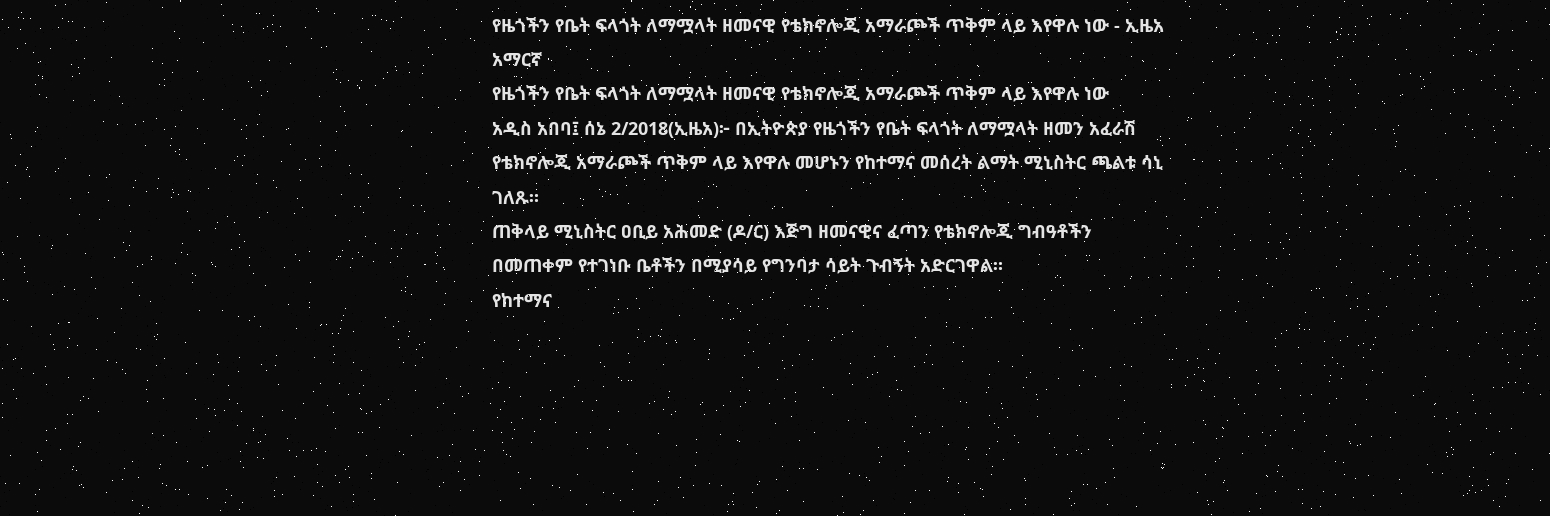የዜጎችን የቤት ፍላጎት ለማሟላት ዘመናዊ የቴክኖሎጂ አማራጮች ጥቅም ላይ እየዋሉ ነው - ኢዜአ አማርኛ
የዜጎችን የቤት ፍላጎት ለማሟላት ዘመናዊ የቴክኖሎጂ አማራጮች ጥቅም ላይ እየዋሉ ነው
አዲስ አበባ፤ ሰኔ 2/2018(ኢዜአ)፦ በኢትዮጵያ የዜጎችን የቤት ፍላጎት ለማሟላት ዘመን አፈራሽ የቴክኖሎጂ አማራጮች ጥቅም ላይ እየዋሉ መሆኑን የከተማና መሰረት ልማት ሚኒስትር ጫልቱ ሳኒ ገለጹ።
ጠቅላይ ሚኒስትር ዐቢይ አሕመድ (ዶ/ር) እጅግ ዘመናዊና ፈጣን የቴክኖሎጂ ግብዓቶችን በመጠቀም የተገነቡ ቤቶችን በሚያሳይ የግንባታ ሳይት ጉብኝት አድርገዋል።
የከተማና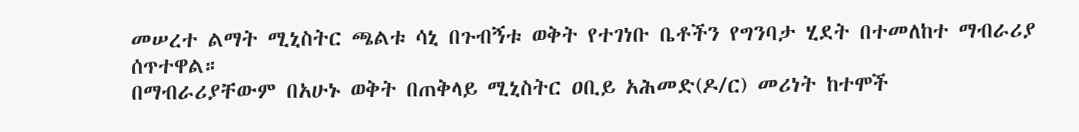መሠረተ ልማት ሚኒስትር ጫልቱ ሳኒ በጉብኝቱ ወቅት የተገነቡ ቤቶችን የግንባታ ሂደት በተመለከተ ማብራሪያ ሰጥተዋል።
በማብራሪያቸውም በአሁኑ ወቅት በጠቅላይ ሚኒስትር ዐቢይ አሕመድ(ዶ/ር) መሪነት ከተሞች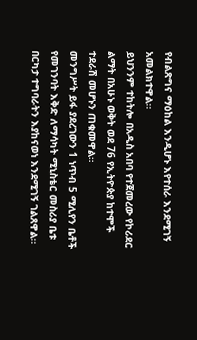የብልጽግና ማዕከል እንዲሆኑ እየተሰራ እንደሚገኝ አመልክተዋል፡፡
ይህንንም ተከትሎ በአዲስ አበባ የተጀመረው የኮሪደር ልማት በአሁኑ ወቅት ወደ 76 የኢትዮጵያ ከተሞች ተደራሽ መሆኑን ጠቁመዋል።
መንግሥት ይፋ ያደረገውን 1 ነጥብ 5 ሚሊየን ቤቶች የመገንባት እቅድ ለማሳካት ሚኒስቴር መስሪያ ቤቱ በርካታ ተግባራትን እያከናወነ እንደሚገኝ ገልጸዋል፡፡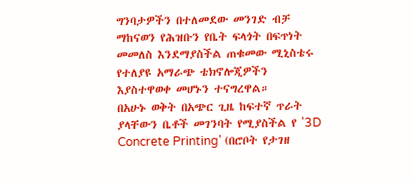ግንባታዎችን በተለመደው መንገድ ብቻ ማከናወን የሕዝቡን የቤት ፍላጎት በፍጥነት መመለስ እንደማያስችል ጠቁመው ሚኒስቴሩ የተለያዩ አማራጭ ቴክኖሎጂዎችን እያስተዋወቀ መሆኑን ተናግረዋል።
በአሁኑ ወቅት በአጭር ጊዜ ከፍተኛ ጥራት ያላቸውን ቤቶች መገንባት የሚያስችል የ '3D Concrete Printing' (በሮቦት የታገዘ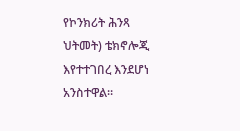የኮንክሪት ሕንጻ ህትመት) ቴክኖሎጂ እየተተገበረ እንደሆነ አንስተዋል።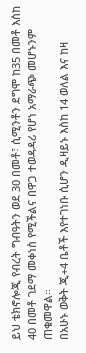ይህ ቴክኖሎጂ የብረት ግብዓትን ወደ 30 በመቶ፣ ሲሚንቶን ደግሞ ከ35 በመቶ እስከ 40 በመቶ ገደማ መቀነስ የሚችልና በዋጋ ተወዳዳሪ የሆነ አማራጭ መሆኑንም ጠቁመዋል።
በአሁኑ ወቅት ጂ+4 ቤቶች እየተገነቡ ሲሆን ዲዛይኑ እስከ 14 ወለል እና ከዛ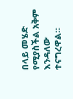በላይ መሄድ የሚያስችል አቅም እንዳለው ተናግረዋል።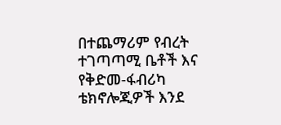በተጨማሪም የብረት ተገጣጣሚ ቤቶች እና የቅድመ-ፋብሪካ ቴክኖሎጂዎች እንደ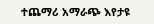ተጨማሪ አማራጭ እየታዩ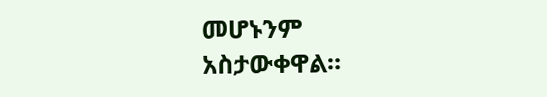መሆኑንም አስታውቀዋል።